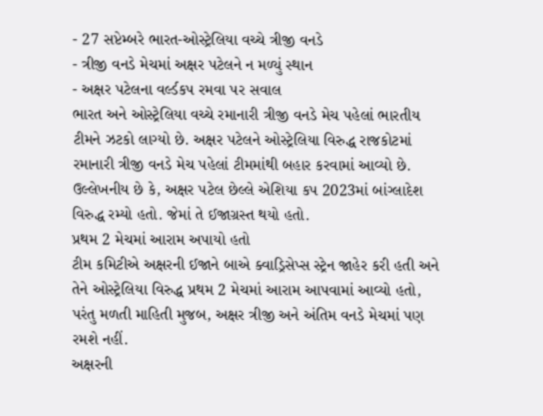- 27 સપ્ટેમ્બરે ભારત-ઓસ્ટ્રેલિયા વચ્ચે ત્રીજી વનડે
- ત્રીજી વનડે મેચમાં અક્ષર પટેલને ન મળ્યું સ્થાન
- અક્ષર પટેલના વર્લ્ડકપ રમવા પર સવાલ
ભારત અને ઓસ્ટ્રેલિયા વચ્ચે રમાનારી ત્રીજી વનડે મેચ પહેલાં ભારતીય ટીમને ઝટકો લાગ્યો છે. અક્ષર પટેલને ઓસ્ટ્રેલિયા વિરુદ્ધ રાજકોટમાં રમાનારી ત્રીજી વનડે મેચ પહેલાં ટીમમાંથી બહાર કરવામાં આવ્યો છે. ઉલ્લેખનીય છે કે, અક્ષર પટેલ છેલ્લે એશિયા કપ 2023માં બાંગ્લાદેશ વિરુદ્ધ રમ્યો હતો. જેમાં તે ઈજાગ્રસ્ત થયો હતો.
પ્રથમ 2 મેચમાં આરામ અપાયો હતો
ટીમ કમિટીએ અક્ષરની ઈજાને બાએ ક્વાડ્રિસેપ્સ સ્ટ્રેન જાહેર કરી હતી અને તેને ઓસ્ટ્રેલિયા વિરુદ્ધ પ્રથમ 2 મેચમાં આરામ આપવામાં આવ્યો હતો, પરંતુ મળતી માહિતી મુજબ, અક્ષર ત્રીજી અને અંતિમ વનડે મેચમાં પણ રમશે નહીં.
અક્ષરની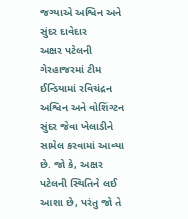જગ્યાએ અશ્વિન અને સુંદર દાવેદાર
અક્ષર પટેલની ગેરહાજરમાં ટીમ ઈન્ડિયામાં રવિચંદ્રન અશ્વિન અને વોશિંગ્ટન સુંદર જેવા ખેલાડીને સામેલ કરવામાં આવ્યા છે. જો કે, અક્ષર પટેલની સ્થિતિને લઈ આશા છે, પરંતુ જો તે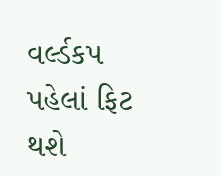વર્લ્ડકપ પહેલાં ફિટ થશે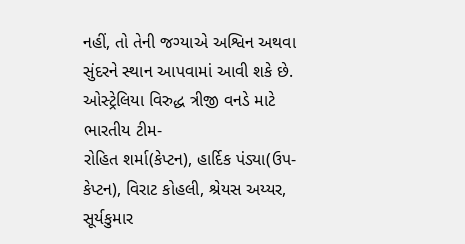નહીં, તો તેની જગ્યાએ અશ્વિન અથવા સુંદરને સ્થાન આપવામાં આવી શકે છે.
ઓસ્ટ્રેલિયા વિરુદ્ધ ત્રીજી વનડે માટે ભારતીય ટીમ-
રોહિત શર્મા(કેપ્ટન), હાર્દિક પંડ્યા(ઉપ-કેપ્ટન), વિરાટ કોહલી, શ્રેયસ અય્યર, સૂર્યકુમાર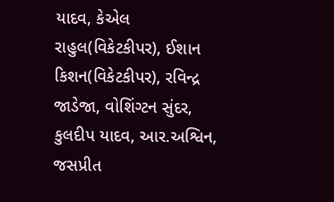યાદવ, કેએલ રાહુલ(વિકેટકીપર), ઈશાન કિશન(વિકેટકીપર), રવિન્દ્ર જાડેજા, વોશિંગ્ટન સુંદર, કુલદીપ યાદવ, આર.અશ્વિન, જસપ્રીત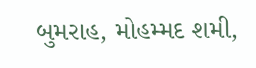બુમરાહ, મોહમ્મદ શમી,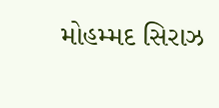મોહમ્મદ સિરાઝ